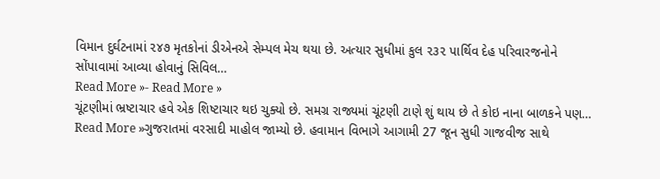વિમાન દુર્ઘટનામાં ૨૪૭ મૃતકોનાં ડીએનએ સેમ્પલ મેચ થયા છે. અત્યાર સુધીમાં કુલ ૨૩૨ પાર્થિવ દેહ પરિવારજનોને સોંપાવામાં આવ્યા હોવાનું સિવિલ…
Read More »- Read More »
ચૂંટણીમાં ભ્રષ્ટાચાર હવે એક શિષ્ટાચાર થઇ ચુક્યો છે. સમગ્ર રાજ્યમાં ચૂંટણી ટાણે શું થાય છે તે કોઇ નાના બાળકને પણ…
Read More »ગુજરાતમાં વરસાદી માહોલ જામ્યો છે. હવામાન વિભાગે આગામી 27 જૂન સુધી ગાજવીજ સાથે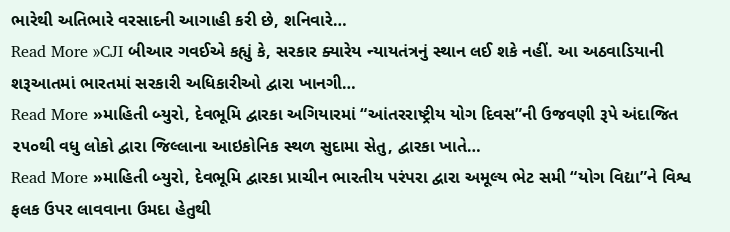ભારેથી અતિભારે વરસાદની આગાહી કરી છે, શનિવારે…
Read More »CJI બીઆર ગવઈએ કહ્યું કે, સરકાર ક્યારેય ન્યાયતંત્રનું સ્થાન લઈ શકે નહીં. આ અઠવાડિયાની શરૂઆતમાં ભારતમાં સરકારી અધિકારીઓ દ્વારા ખાનગી…
Read More »માહિતી બ્યુરો, દેવભૂમિ દ્વારકા અગિયારમાં “આંતરરાષ્ટ્રીય યોગ દિવસ”ની ઉજવણી રૂપે અંદાજિત ૨૫૦થી વધુ લોકો દ્વારા જિલ્લાના આઇકોનિક સ્થળ સુદામા સેતુ, દ્વારકા ખાતે…
Read More »માહિતી બ્યુરો, દેવભૂમિ દ્વારકા પ્રાચીન ભારતીય પરંપરા દ્વારા અમૂલ્ય ભેટ સમી “યોગ વિદ્યા”ને વિશ્વ ફલક ઉપર લાવવાના ઉમદા હેતુથી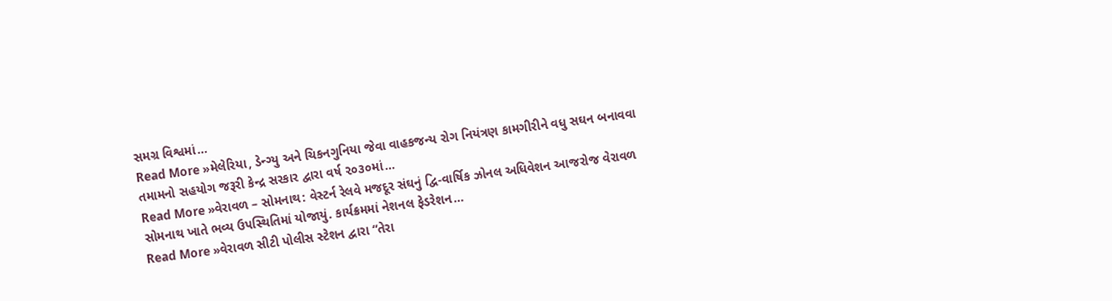સમગ્ર વિશ્વમાં…
Read More »મેલેરિયા, ડેન્ગ્યુ અને ચિકનગુનિયા જેવા વાહકજન્ય રોગ નિયંત્રણ કામગીરીને વધુ સઘન બનાવવા તમામનો સહયોગ જરૂરી કેન્દ્ર સરકાર દ્વારા વર્ષ ૨૦૩૦માં…
Read More »વેરાવળ – સોમનાથ: વેસ્ટર્ન રેલવે મજદૂર સંઘનું દ્વિ-વાર્ષિક ઝોનલ અધિવેશન આજરોજ વેરાવળ સોમનાથ ખાતે ભવ્ય ઉપસ્થિતિમાં યોજાયું. કાર્યક્રમમાં નેશનલ ફેડરેશન…
Read More »વેરાવળ સીટી પોલીસ સ્ટેશન દ્વારા “તેરા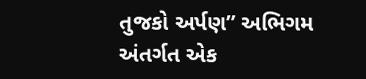તુજકો અર્પણ” અભિગમ અંતર્ગત એક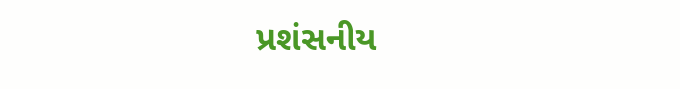પ્રશંસનીય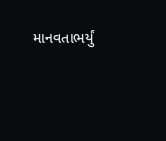માનવતાભર્યું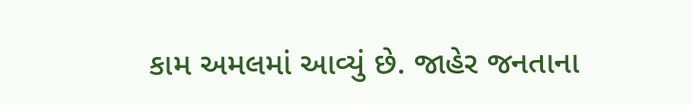કામ અમલમાં આવ્યું છે. જાહેર જનતાના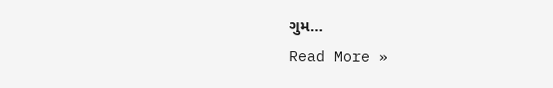ગુમ…
Read More »